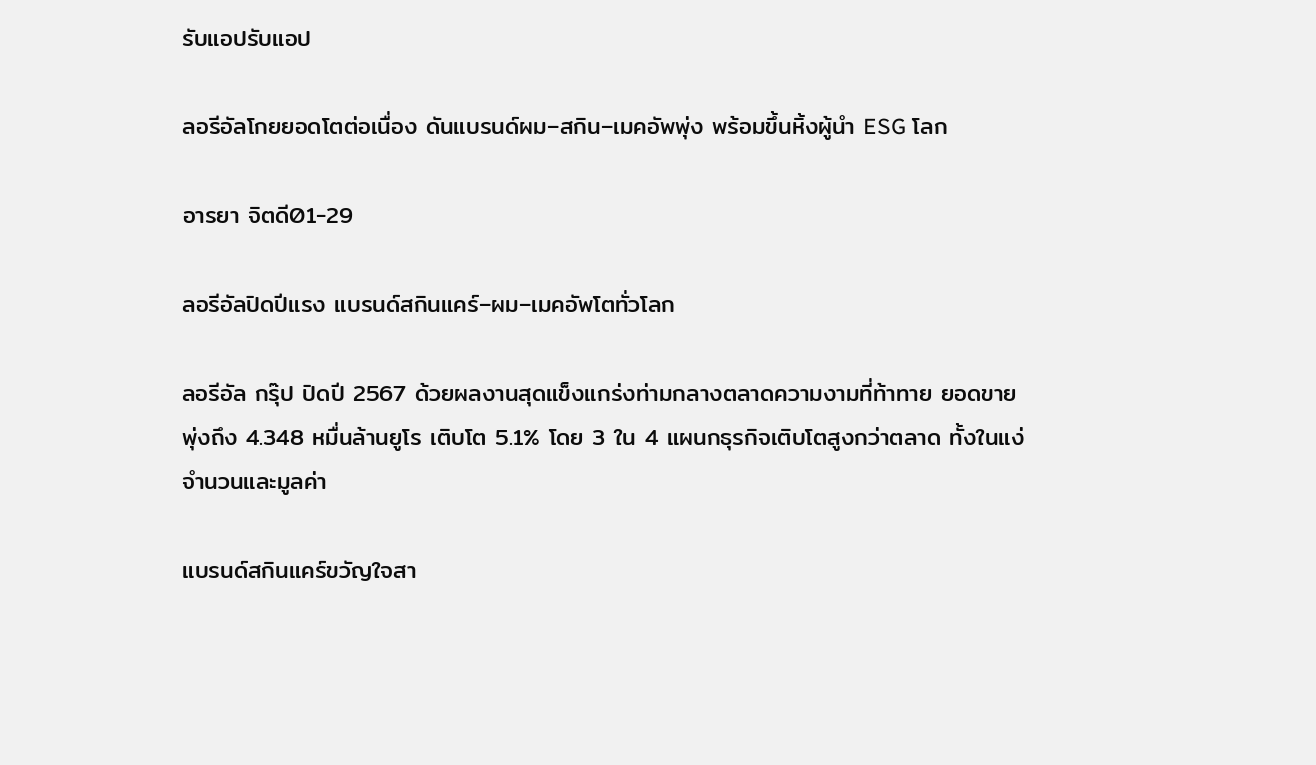รับแอปรับแอป

ลอรีอัลโกยยอดโตต่อเนื่อง ดันแบรนด์ผม–สกิน–เมคอัพพุ่ง พร้อมขึ้นหิ้งผู้นำ ESG โลก

อารยา จิตดี01-29

ลอรีอัลปิดปีแรง แบรนด์สกินแคร์–ผม–เมคอัพโตทั่วโลก

ลอรีอัล กรุ๊ป ปิดปี 2567 ด้วยผลงานสุดแข็งแกร่งท่ามกลางตลาดความงามที่ท้าทาย ยอดขายพุ่งถึง 4.348 หมื่นล้านยูโร เติบโต 5.1% โดย 3 ใน 4 แผนกธุรกิจเติบโตสูงกว่าตลาด ทั้งในแง่จำนวนและมูลค่า

แบรนด์สกินแคร์ขวัญใจสา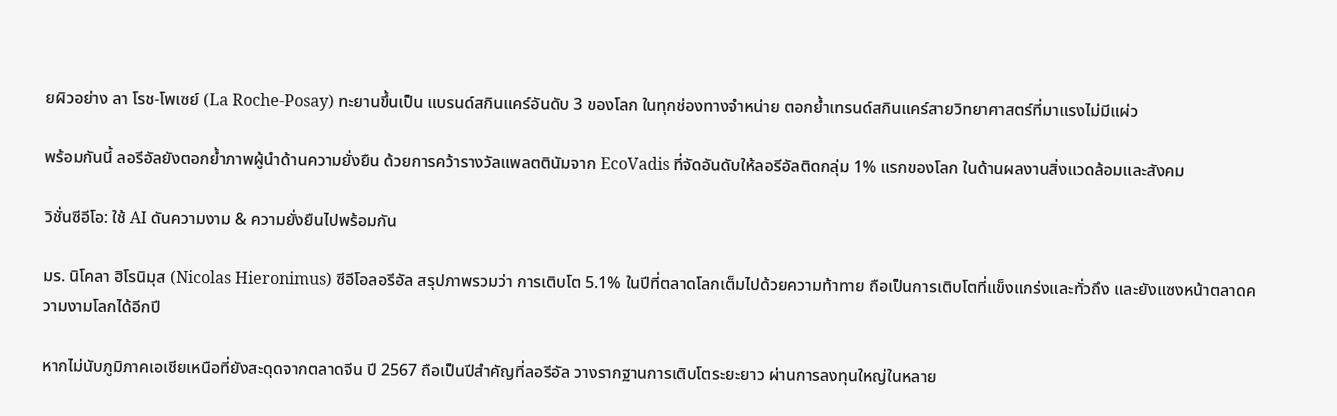ยผิวอย่าง ลา โรช-โพเซย์ (La Roche-Posay) ทะยานขึ้นเป็น แบรนด์สกินแคร์อันดับ 3 ของโลก ในทุกช่องทางจำหน่าย ตอกย้ำเทรนด์สกินแคร์สายวิทยาศาสตร์ที่มาแรงไม่มีแผ่ว

พร้อมกันนี้ ลอรีอัลยังตอกย้ำภาพผู้นำด้านความยั่งยืน ด้วยการคว้ารางวัลแพลตตินัมจาก EcoVadis ที่จัดอันดับให้ลอรีอัลติดกลุ่ม 1% แรกของโลก ในด้านผลงานสิ่งแวดล้อมและสังคม

วิชั่นซีอีโอ: ใช้ AI ดันความงาม & ความยั่งยืนไปพร้อมกัน

มร. นิโคลา ฮิโรนิมุส (Nicolas Hieronimus) ซีอีโอลอรีอัล สรุปภาพรวมว่า การเติบโต 5.1% ในปีที่ตลาดโลกเต็มไปด้วยความท้าทาย ถือเป็นการเติบโตที่แข็งแกร่งและทั่วถึง และยังแซงหน้าตลาดความงามโลกได้อีกปี

หากไม่นับภูมิภาคเอเชียเหนือที่ยังสะดุดจากตลาดจีน ปี 2567 ถือเป็นปีสำคัญที่ลอรีอัล วางรากฐานการเติบโตระยะยาว ผ่านการลงทุนใหญ่ในหลาย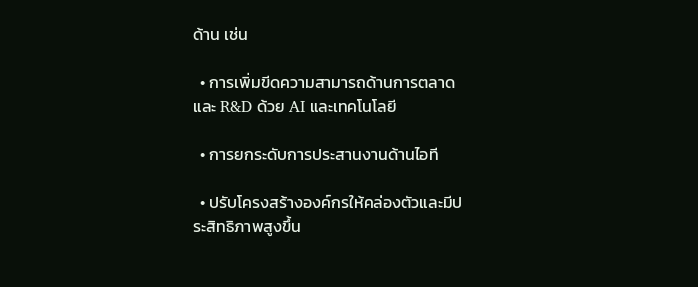ด้าน เช่น

  • การเพิ่มขีดความสามารถด้านการตลาดและ R&D ด้วย AI และเทคโนโลยี

  • การยกระดับการประสานงานด้านไอที

  • ปรับโครงสร้างองค์กรให้คล่องตัวและมีประสิทธิภาพสูงขึ้น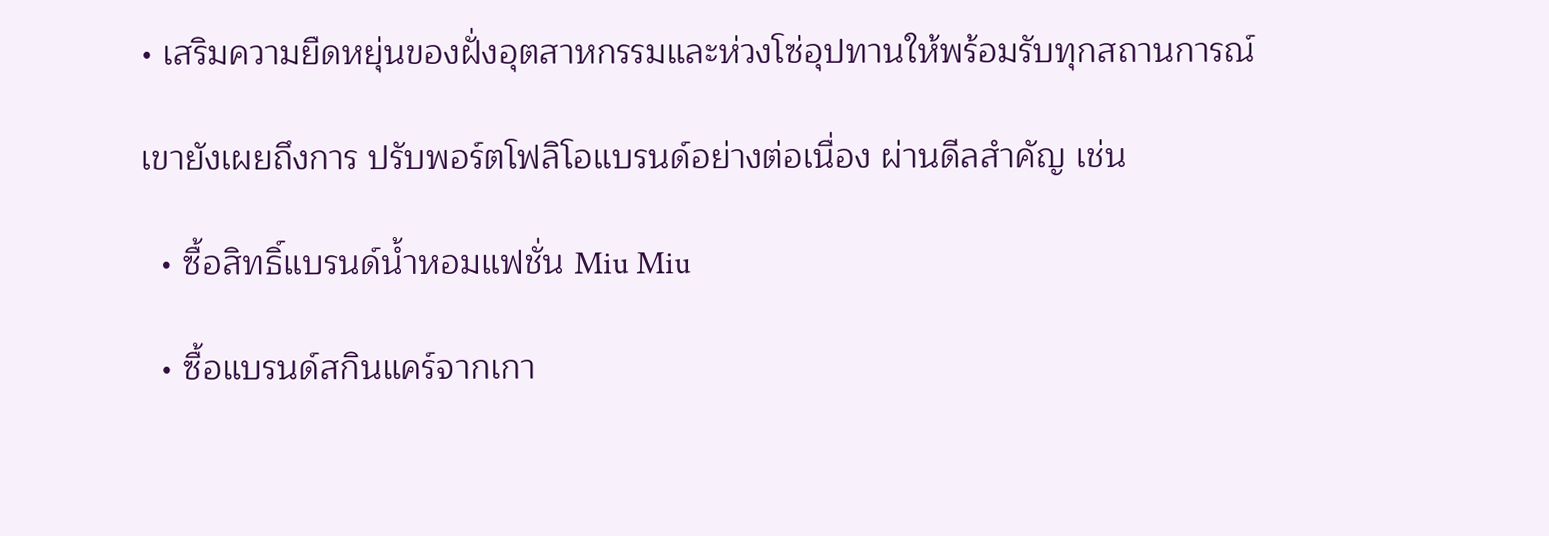• เสริมความยืดหยุ่นของฝั่งอุตสาหกรรมและห่วงโซ่อุปทานให้พร้อมรับทุกสถานการณ์

เขายังเผยถึงการ ปรับพอร์ตโฟลิโอแบรนด์อย่างต่อเนื่อง ผ่านดีลสำคัญ เช่น

  • ซื้อสิทธิ์แบรนด์น้ำหอมแฟชั่น Miu Miu

  • ซื้อแบรนด์สกินแคร์จากเกา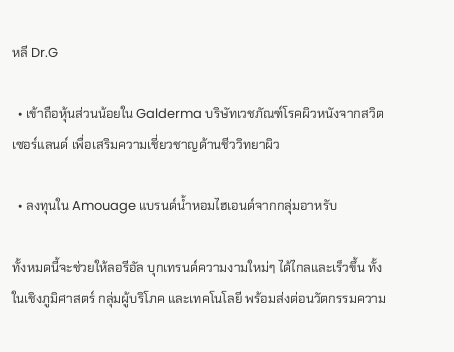หลี Dr.G

  • เข้าถือหุ้นส่วนน้อยใน Galderma บริษัทเวชภัณฑ์โรคผิวหนังจากสวิตเซอร์แลนด์ เพื่อเสริมความเชี่ยวชาญด้านชีววิทยาผิว

  • ลงทุนใน Amouage แบรนด์น้ำหอมไฮเอนด์จากกลุ่มอาหรับ

ทั้งหมดนี้จะช่วยให้ลอรีอัล บุกเทรนด์ความงามใหม่ๆ ได้ไกลและเร็วขึ้น ทั้งในเชิงภูมิศาสตร์ กลุ่มผู้บริโภค และเทคโนโลยี พร้อมส่งต่อนวัตกรรมความ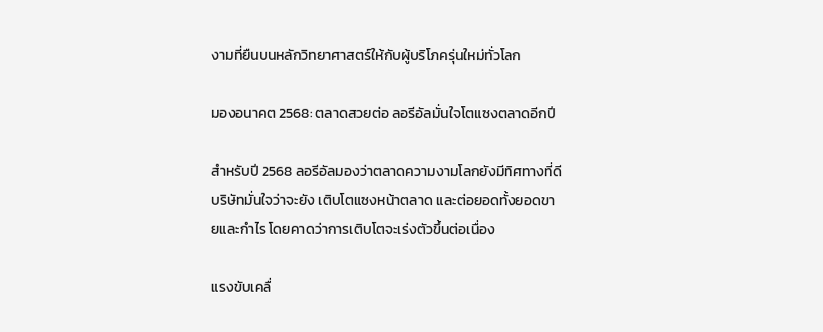งามที่ยืนบนหลักวิทยาศาสตร์ให้กับผู้บริโภครุ่นใหม่ทั่วโลก

มองอนาคต 2568: ตลาดสวยต่อ ลอรีอัลมั่นใจโตแซงตลาดอีกปี

สำหรับปี 2568 ลอรีอัลมองว่าตลาดความงามโลกยังมีทิศทางที่ดี บริษัทมั่นใจว่าจะยัง เติบโตแซงหน้าตลาด และต่อยอดทั้งยอดขายและกำไร โดยคาดว่าการเติบโตจะเร่งตัวขึ้นต่อเนื่อง

แรงขับเคลื่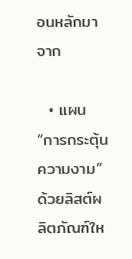อนหลักมาจาก

  • แผน “การกระตุ้นความงาม” ด้วยลิสต์ผลิตภัณฑ์ให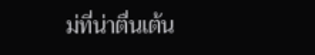ม่ที่น่าตื่นเต้น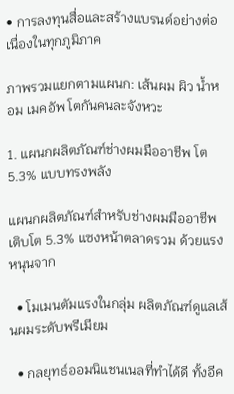• การลงทุนสื่อและสร้างแบรนด์อย่างต่อเนื่องในทุกภูมิภาค

ภาพรวมแยกตามแผนก: เส้นผม ผิว น้ำหอม เมคอัพ โตกันคนละจังหวะ

1. แผนกผลิตภัณฑ์ช่างผมมืออาชีพ โต 5.3% แบบทรงพลัง

แผนกผลิตภัณฑ์สำหรับช่างผมมืออาชีพเติบโต 5.3% แซงหน้าตลาดรวม ด้วยแรงหนุนจาก

  • โมเมนตัมแรงในกลุ่ม ผลิตภัณฑ์ดูแลเส้นผมระดับพรีเมียม

  • กลยุทธ์ออมนิแชนเนลที่ทำได้ดี ทั้งอีค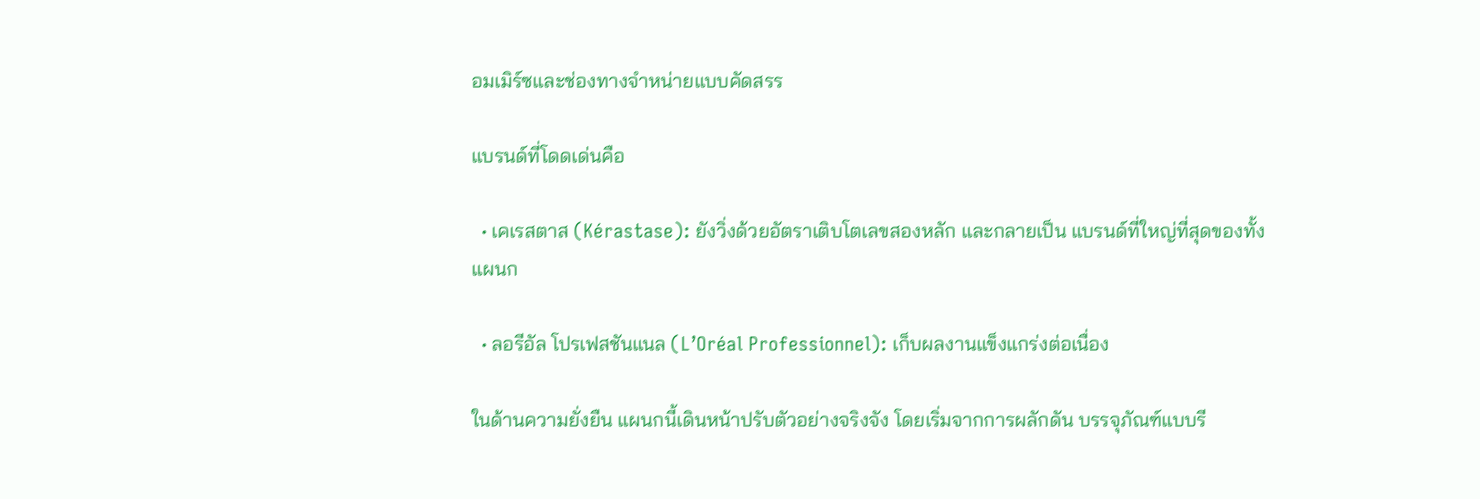อมเมิร์ซและช่องทางจำหน่ายแบบคัดสรร

แบรนด์ที่โดดเด่นคือ

  • เคเรสตาส (Kérastase): ยังวิ่งด้วยอัตราเติบโตเลขสองหลัก และกลายเป็น แบรนด์ที่ใหญ่ที่สุดของทั้งแผนก

  • ลอรีอัล โปรเฟสชันแนล (L’Oréal Professionnel): เก็บผลงานแข็งแกร่งต่อเนื่อง

ในด้านความยั่งยืน แผนกนี้เดินหน้าปรับตัวอย่างจริงจัง โดยเริ่มจากการผลักดัน บรรจุภัณฑ์แบบรี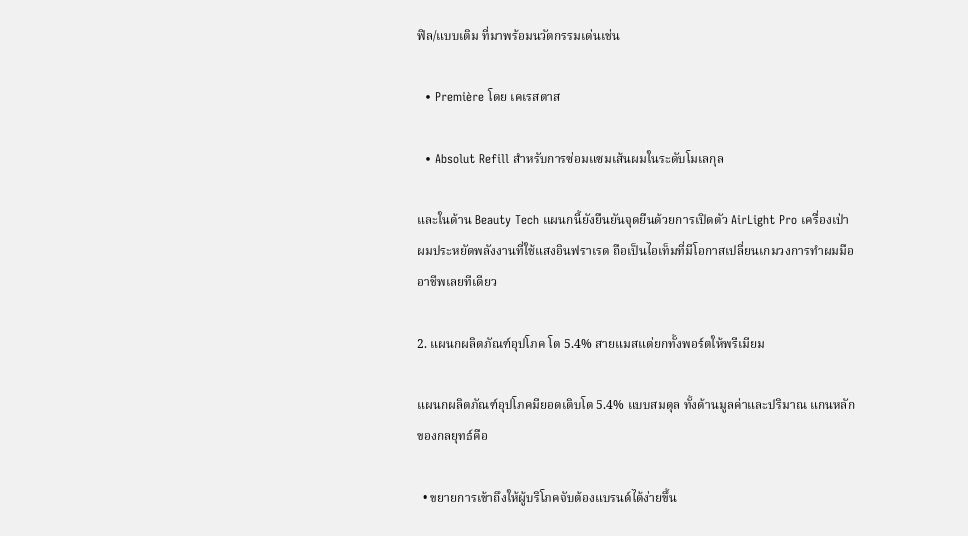ฟิล/แบบเติม ที่มาพร้อมนวัตกรรมเด่นเช่น

  • Première โดย เคเรสตาส

  • Absolut Refill สำหรับการซ่อมแซมเส้นผมในระดับโมเลกุล

และในด้าน Beauty Tech แผนกนี้ยังยืนยันจุดยืนด้วยการเปิดตัว AirLight Pro เครื่องเป่าผมประหยัดพลังงานที่ใช้แสงอินฟราเรด ถือเป็นไอเท็มที่มีโอกาสเปลี่ยนเกมวงการทำผมมืออาชีพเลยทีเดียว

2. แผนกผลิตภัณฑ์อุปโภค โต 5.4% สายแมสแต่ยกทั้งพอร์ตให้พรีเมียม

แผนกผลิตภัณฑ์อุปโภคมียอดเติบโต 5.4% แบบสมดุล ทั้งด้านมูลค่าและปริมาณ แกนหลักของกลยุทธ์คือ

  • ขยายการเข้าถึงให้ผู้บริโภคจับต้องแบรนด์ได้ง่ายขึ้น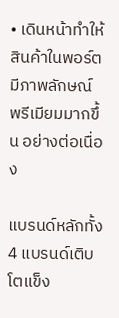• เดินหน้าทำให้สินค้าในพอร์ตมีภาพลักษณ์ พรีเมียมมากขึ้น อย่างต่อเนื่อง

แบรนด์หลักทั้ง 4 แบรนด์เติบโตแข็ง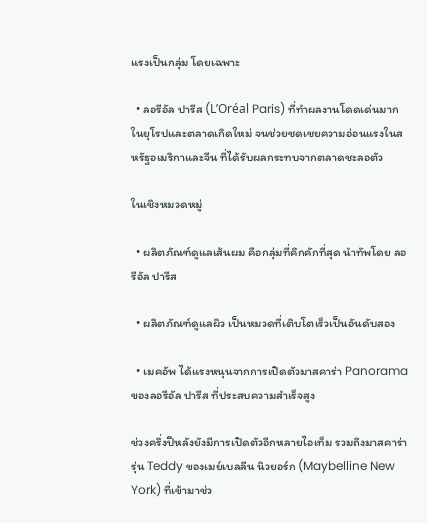แรงเป็นกลุ่ม โดยเฉพาะ

  • ลอรีอัล ปารีส (L’Oréal Paris) ที่ทำผลงานโดดเด่นมากในยุโรปและตลาดเกิดใหม่ จนช่วยชดเชยความอ่อนแรงในสหรัฐอเมริกาและจีน ที่ได้รับผลกระทบจากตลาดชะลอตัว

ในเชิงหมวดหมู่

  • ผลิตภัณฑ์ดูแลเส้นผม คือกลุ่มที่คึกคักที่สุด นำทัพโดย ลอรีอัล ปารีส

  • ผลิตภัณฑ์ดูแลผิว เป็นหมวดที่เติบโตเร็วเป็นอันดับสอง

  • เมคอัพ ได้แรงหนุนจากการเปิดตัวมาสคาร่า Panorama ของลอรีอัล ปารีส ที่ประสบความสำเร็จสูง

ช่วงครึ่งปีหลังยังมีการเปิดตัวอีกหลายไอเท็ม รวมถึงมาสคาร่ารุ่น Teddy ของเมย์เบลลีน นิวยอร์ก (Maybelline New York) ที่เข้ามาช่ว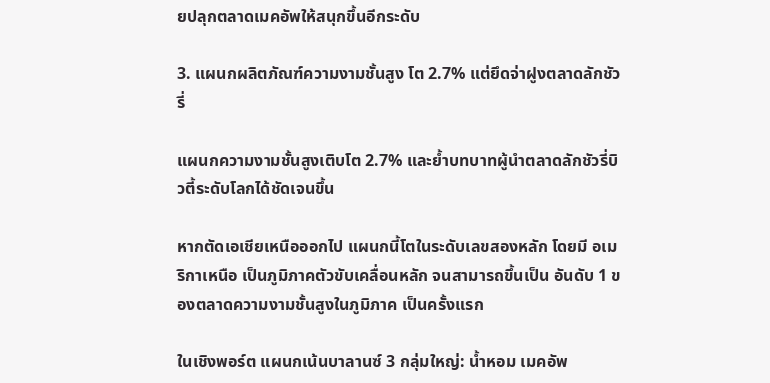ยปลุกตลาดเมคอัพให้สนุกขึ้นอีกระดับ

3. แผนกผลิตภัณฑ์ความงามชั้นสูง โต 2.7% แต่ยึดจ่าฝูงตลาดลักชัวรี่

แผนกความงามชั้นสูงเติบโต 2.7% และย้ำบทบาทผู้นำตลาดลักชัวรี่บิวตี้ระดับโลกได้ชัดเจนขึ้น

หากตัดเอเชียเหนือออกไป แผนกนี้โตในระดับเลขสองหลัก โดยมี อเมริกาเหนือ เป็นภูมิภาคตัวขับเคลื่อนหลัก จนสามารถขึ้นเป็น อันดับ 1 ของตลาดความงามชั้นสูงในภูมิภาค เป็นครั้งแรก

ในเชิงพอร์ต แผนกเน้นบาลานซ์ 3 กลุ่มใหญ่: น้ำหอม เมคอัพ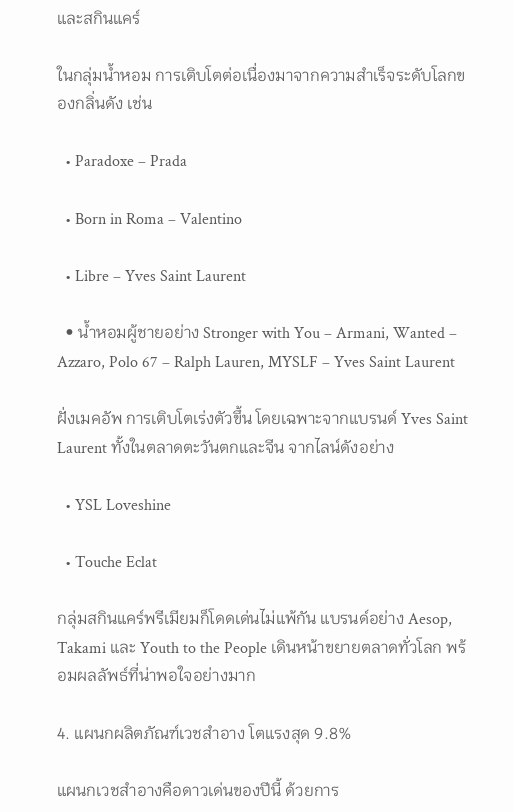และสกินแคร์

ในกลุ่มน้ำหอม การเติบโตต่อเนื่องมาจากความสำเร็จระดับโลกของกลิ่นดัง เช่น

  • Paradoxe – Prada

  • Born in Roma – Valentino

  • Libre – Yves Saint Laurent

  • น้ำหอมผู้ชายอย่าง Stronger with You – Armani, Wanted – Azzaro, Polo 67 – Ralph Lauren, MYSLF – Yves Saint Laurent

ฝั่งเมคอัพ การเติบโตเร่งตัวขึ้น โดยเฉพาะจากแบรนด์ Yves Saint Laurent ทั้งในตลาดตะวันตกและจีน จากไลน์ดังอย่าง

  • YSL Loveshine

  • Touche Eclat

กลุ่มสกินแคร์พรีเมียมก็โดดเด่นไม่แพ้กัน แบรนด์อย่าง Aesop, Takami และ Youth to the People เดินหน้าขยายตลาดทั่วโลก พร้อมผลลัพธ์ที่น่าพอใจอย่างมาก

4. แผนกผลิตภัณฑ์เวชสำอาง โตแรงสุด 9.8%

แผนกเวชสำอางคือดาวเด่นของปีนี้ ด้วยการ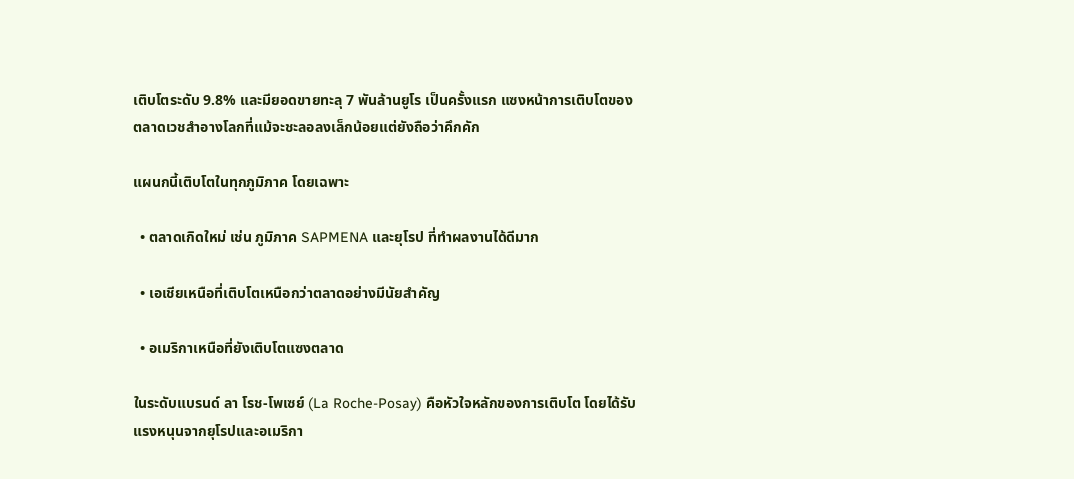เติบโตระดับ 9.8% และมียอดขายทะลุ 7 พันล้านยูโร เป็นครั้งแรก แซงหน้าการเติบโตของตลาดเวชสำอางโลกที่แม้จะชะลอลงเล็กน้อยแต่ยังถือว่าคึกคัก

แผนกนี้เติบโตในทุกภูมิภาค โดยเฉพาะ

  • ตลาดเกิดใหม่ เช่น ภูมิภาค SAPMENA และยุโรป ที่ทำผลงานได้ดีมาก

  • เอเชียเหนือที่เติบโตเหนือกว่าตลาดอย่างมีนัยสำคัญ

  • อเมริกาเหนือที่ยังเติบโตแซงตลาด

ในระดับแบรนด์ ลา โรช-โพเซย์ (La Roche-Posay) คือหัวใจหลักของการเติบโต โดยได้รับแรงหนุนจากยุโรปและอเมริกา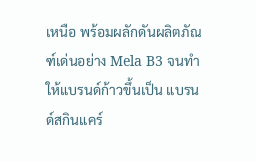เหนือ พร้อมผลักดันผลิตภัณฑ์เด่นอย่าง Mela B3 จนทำให้แบรนด์ก้าวขึ้นเป็น แบรนด์สกินแคร์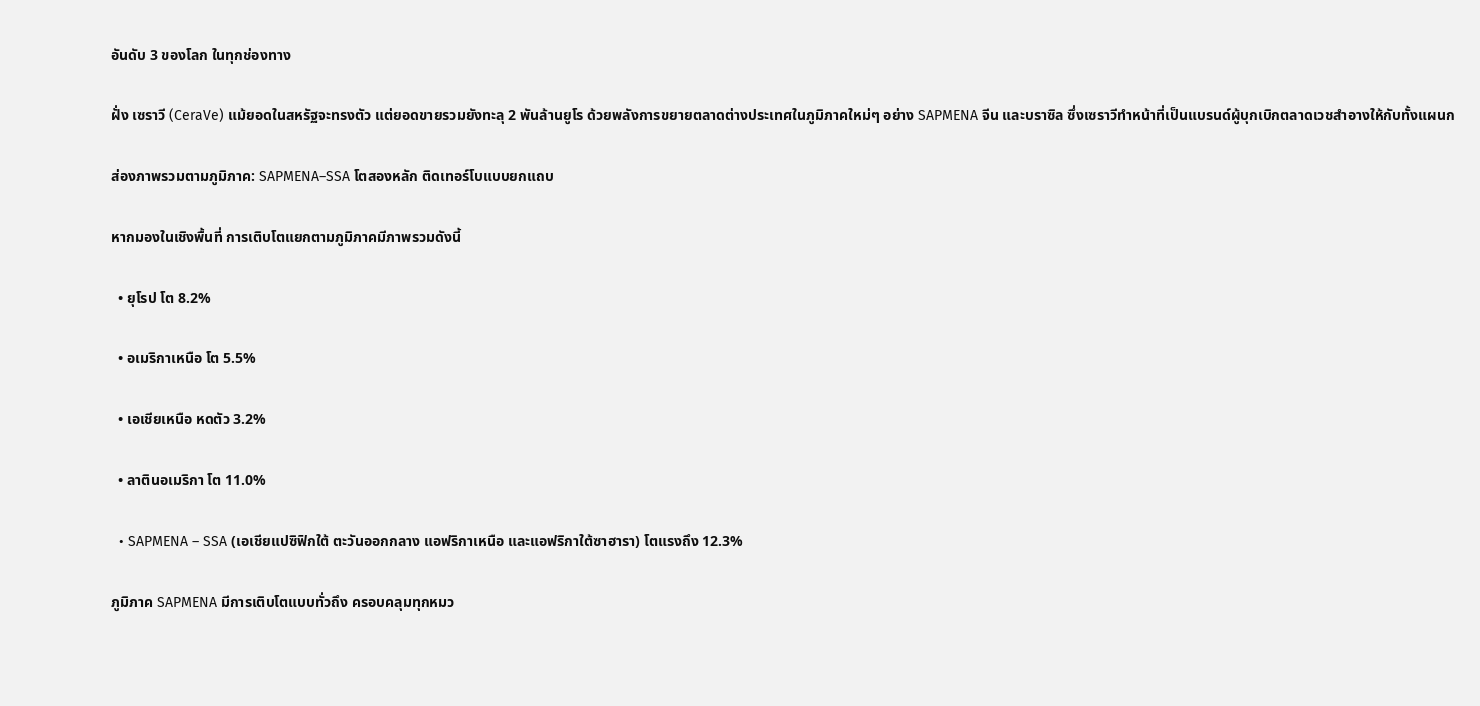อันดับ 3 ของโลก ในทุกช่องทาง

ฝั่ง เซราวี (CeraVe) แม้ยอดในสหรัฐจะทรงตัว แต่ยอดขายรวมยังทะลุ 2 พันล้านยูโร ด้วยพลังการขยายตลาดต่างประเทศในภูมิภาคใหม่ๆ อย่าง SAPMENA จีน และบราซิล ซึ่งเซราวีทำหน้าที่เป็นแบรนด์ผู้บุกเบิกตลาดเวชสำอางให้กับทั้งแผนก

ส่องภาพรวมตามภูมิภาค: SAPMENA–SSA โตสองหลัก ติดเทอร์โบแบบยกแถบ

หากมองในเชิงพื้นที่ การเติบโตแยกตามภูมิภาคมีภาพรวมดังนี้

  • ยุโรป โต 8.2%

  • อเมริกาเหนือ โต 5.5%

  • เอเชียเหนือ หดตัว 3.2%

  • ลาตินอเมริกา โต 11.0%

  • SAPMENA – SSA (เอเชียแปซิฟิกใต้ ตะวันออกกลาง แอฟริกาเหนือ และแอฟริกาใต้ซาฮารา) โตแรงถึง 12.3%

ภูมิภาค SAPMENA มีการเติบโตแบบทั่วถึง ครอบคลุมทุกหมว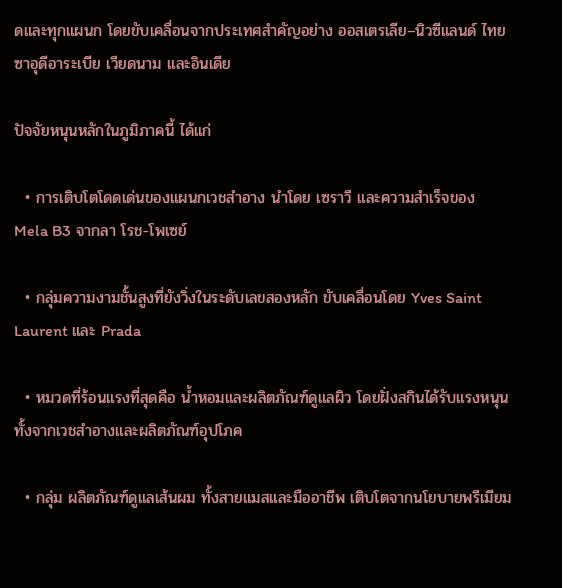ดและทุกแผนก โดยขับเคลื่อนจากประเทศสำคัญอย่าง ออสเตรเลีย–นิวซีแลนด์ ไทย ซาอุดีอาระเบีย เวียดนาม และอินเดีย

ปัจจัยหนุนหลักในภูมิภาคนี้ ได้แก่

  • การเติบโตโดดเด่นของแผนกเวชสำอาง นำโดย เซราวี และความสำเร็จของ Mela B3 จากลา โรช-โพเซย์

  • กลุ่มความงามชั้นสูงที่ยังวิ่งในระดับเลขสองหลัก ขับเคลื่อนโดย Yves Saint Laurent และ Prada

  • หมวดที่ร้อนแรงที่สุดคือ น้ำหอมและผลิตภัณฑ์ดูแลผิว โดยฝั่งสกินได้รับแรงหนุนทั้งจากเวชสำอางและผลิตภัณฑ์อุปโภค

  • กลุ่ม ผลิตภัณฑ์ดูแลเส้นผม ทั้งสายแมสและมืออาชีพ เติบโตจากนโยบายพรีเมียม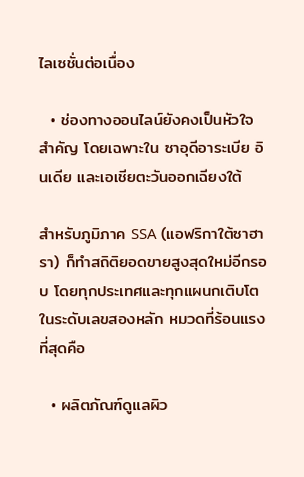ไลเซชั่นต่อเนื่อง

  • ช่องทางออนไลน์ยังคงเป็นหัวใจสำคัญ โดยเฉพาะใน ซาอุดีอาระเบีย อินเดีย และเอเชียตะวันออกเฉียงใต้

สำหรับภูมิภาค SSA (แอฟริกาใต้ซาฮารา) ก็ทำสถิติยอดขายสูงสุดใหม่อีกรอบ โดยทุกประเทศและทุกแผนกเติบโตในระดับเลขสองหลัก หมวดที่ร้อนแรงที่สุดคือ

  • ผลิตภัณฑ์ดูแลผิว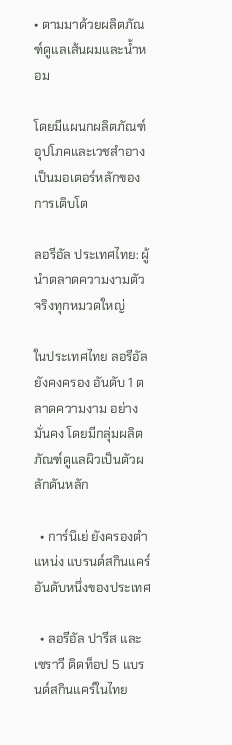• ตามมาด้วยผลิตภัณฑ์ดูแลเส้นผมและน้ำหอม

โดยมีแผนกผลิตภัณฑ์อุปโภคและเวชสำอางเป็นมอเตอร์หลักของการเติบโต

ลอรีอัล ประเทศไทย: ผู้นำตลาดความงามตัวจริงทุกหมวดใหญ่

ในประเทศไทย ลอรีอัลยังคงครอง อันดับ 1 ตลาดความงาม อย่างมั่นคง โดยมีกลุ่มผลิตภัณฑ์ดูแลผิวเป็นตัวผลักดันหลัก

  • การ์นิเย่ ยังครองตำแหน่ง แบรนด์สกินแคร์อันดับหนึ่งของประเทศ

  • ลอรีอัล ปารีส และ เซราวี ติดท็อป 5 แบรนด์สกินแคร์ในไทย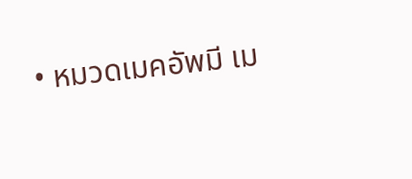• หมวดเมคอัพมี เม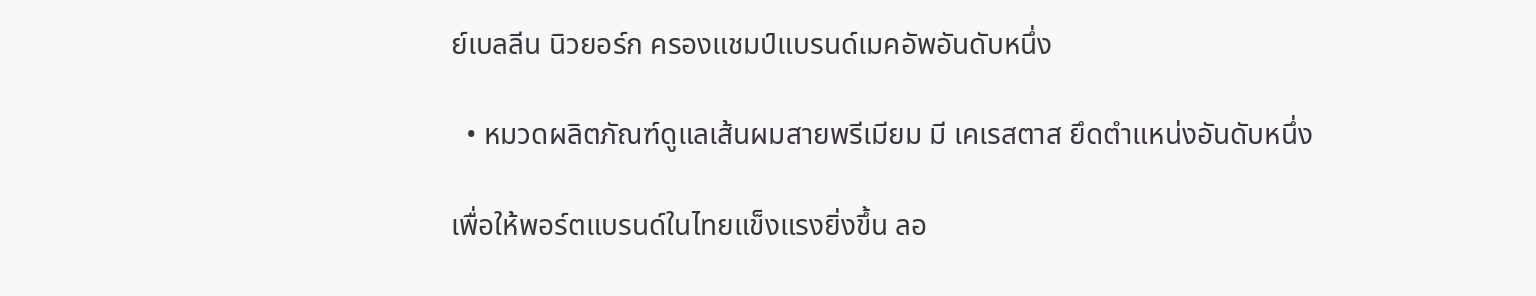ย์เบลลีน นิวยอร์ก ครองแชมป์แบรนด์เมคอัพอันดับหนึ่ง

  • หมวดผลิตภัณฑ์ดูแลเส้นผมสายพรีเมียม มี เคเรสตาส ยึดตำแหน่งอันดับหนึ่ง

เพื่อให้พอร์ตแบรนด์ในไทยแข็งแรงยิ่งขึ้น ลอ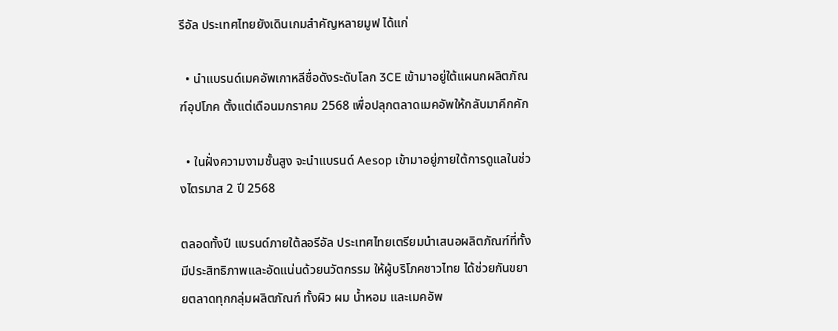รีอัล ประเทศไทยยังเดินเกมสำคัญหลายมูฟ ได้แก่

  • นำแบรนด์เมคอัพเกาหลีชื่อดังระดับโลก 3CE เข้ามาอยู่ใต้แผนกผลิตภัณฑ์อุปโภค ตั้งแต่เดือนมกราคม 2568 เพื่อปลุกตลาดเมคอัพให้กลับมาคึกคัก

  • ในฝั่งความงามชั้นสูง จะนำแบรนด์ Aesop เข้ามาอยู่ภายใต้การดูแลในช่วงไตรมาส 2 ปี 2568

ตลอดทั้งปี แบรนด์ภายใต้ลอรีอัล ประเทศไทยเตรียมนำเสนอผลิตภัณฑ์ที่ทั้ง มีประสิทธิภาพและอัดแน่นด้วยนวัตกรรม ให้ผู้บริโภคชาวไทย ได้ช่วยกันขยายตลาดทุกกลุ่มผลิตภัณฑ์ ทั้งผิว ผม น้ำหอม และเมคอัพ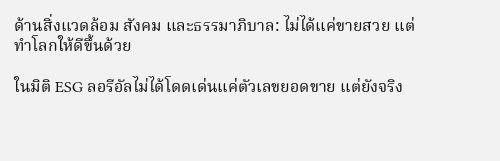ด้านสิ่งแวดล้อม สังคม และธรรมาภิบาล: ไม่ได้แค่ขายสวย แต่ทำโลกให้ดีขึ้นด้วย

ในมิติ ESG ลอรีอัลไม่ได้โดดเด่นแค่ตัวเลขยอดขาย แต่ยังจริง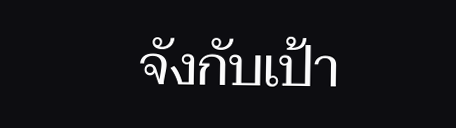จังกับเป้า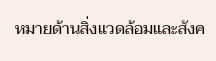หมายด้านสิ่งแวดล้อมและสังค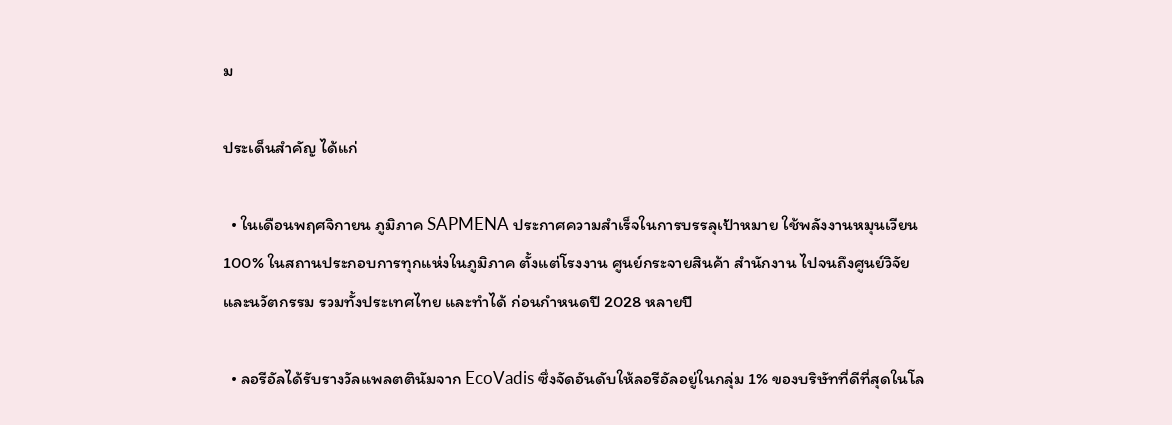ม

ประเด็นสำคัญ ได้แก่

  • ในเดือนพฤศจิกายน ภูมิภาค SAPMENA ประกาศความสำเร็จในการบรรลุเป้าหมาย ใช้พลังงานหมุนเวียน 100% ในสถานประกอบการทุกแห่งในภูมิภาค ตั้งแต่โรงงาน ศูนย์กระจายสินค้า สำนักงาน ไปจนถึงศูนย์วิจัยและนวัตกรรม รวมทั้งประเทศไทย และทำได้ ก่อนกำหนดปี 2028 หลายปี

  • ลอรีอัลได้รับรางวัลแพลตตินัมจาก EcoVadis ซึ่งจัดอันดับให้ลอรีอัลอยู่ในกลุ่ม 1% ของบริษัทที่ดีที่สุดในโล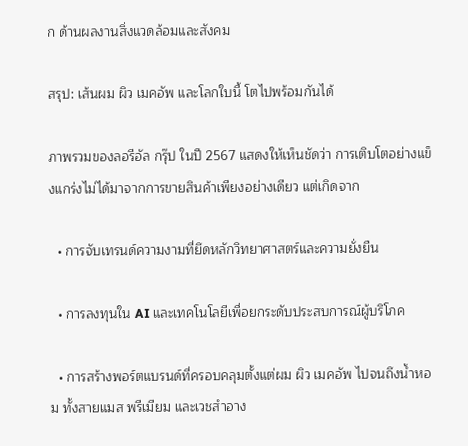ก ด้านผลงานสิ่งแวดล้อมและสังคม

สรุป: เส้นผม ผิว เมคอัพ และโลกใบนี้ โตไปพร้อมกันได้

ภาพรวมของลอรีอัล กรุ๊ป ในปี 2567 แสดงให้เห็นชัดว่า การเติบโตอย่างแข็งแกร่งไม่ได้มาจากการขายสินค้าเพียงอย่างเดียว แต่เกิดจาก

  • การจับเทรนด์ความงามที่ยึดหลักวิทยาศาสตร์และความยั่งยืน

  • การลงทุนใน AI และเทคโนโลยีเพื่อยกระดับประสบการณ์ผู้บริโภค

  • การสร้างพอร์ตแบรนด์ที่ครอบคลุมตั้งแต่ผม ผิว เมคอัพ ไปจนถึงน้ำหอม ทั้งสายแมส พรีเมียม และเวชสำอาง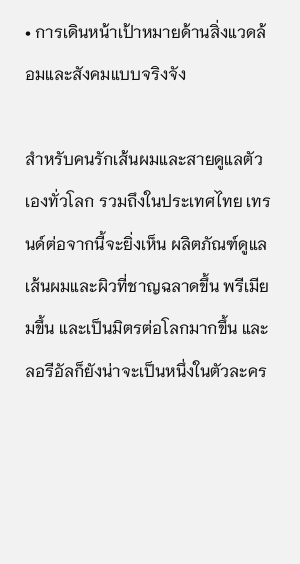• การเดินหน้าเป้าหมายด้านสิ่งแวดล้อมและสังคมแบบจริงจัง

สำหรับคนรักเส้นผมและสายดูแลตัวเองทั่วโลก รวมถึงในประเทศไทย เทรนด์ต่อจากนี้จะยิ่งเห็น ผลิตภัณฑ์ดูแลเส้นผมและผิวที่ชาญฉลาดขึ้น พรีเมียมขึ้น และเป็นมิตรต่อโลกมากขึ้น และลอรีอัลก็ยังน่าจะเป็นหนึ่งในตัวละคร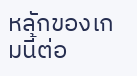หลักของเกมนี้ต่อ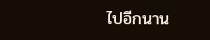ไปอีกนาน